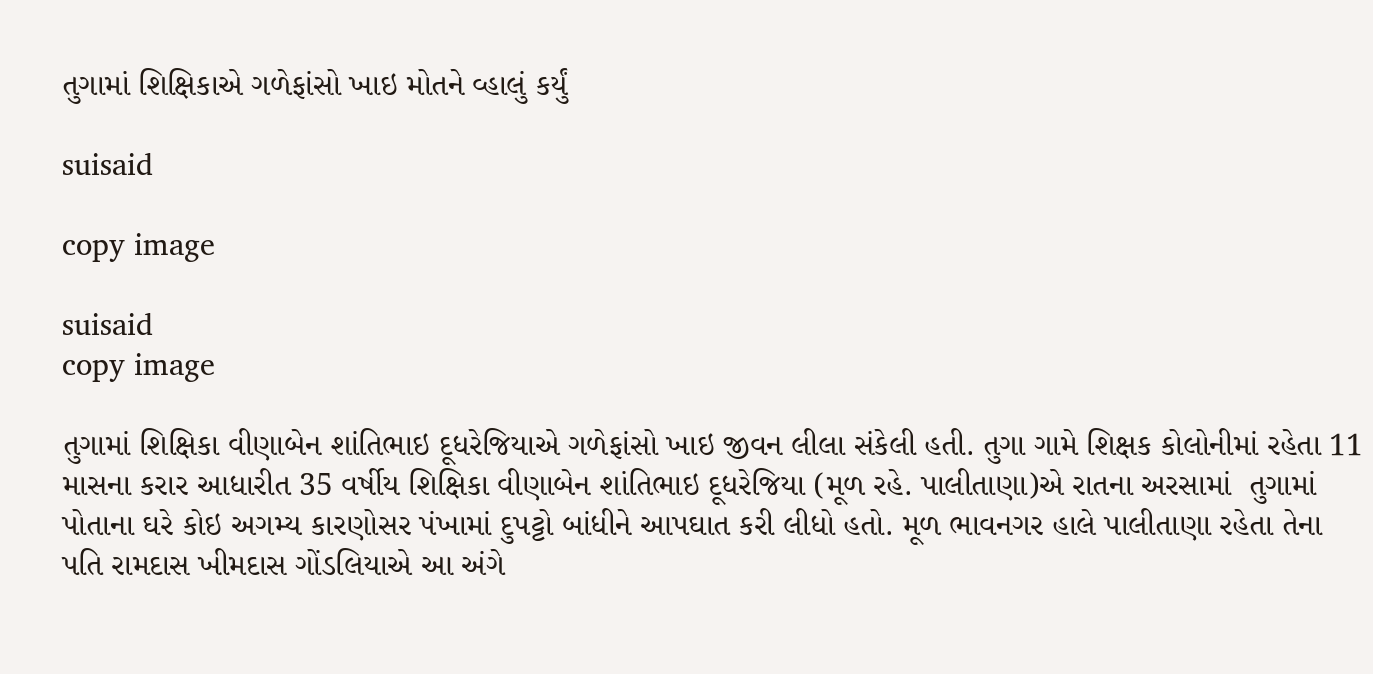તુગામાં શિક્ષિકાએ ગળેફાંસો ખાઇ મોતને વ્હાલું કર્યું

suisaid

copy image

suisaid
copy image

તુગામાં શિક્ષિકા વીણાબેન શાંતિભાઇ દૂધરેજિયાએ ગળેફાંસો ખાઇ જીવન લીલા સંકેલી હતી. તુગા ગામે શિક્ષક કોલોનીમાં રહેતા 11 માસના કરાર આધારીત 35 વર્ષીય શિક્ષિકા વીણાબેન શાંતિભાઇ દૂધરેજિયા (મૂળ રહે. પાલીતાણા)એ રાતના અરસામાં  તુગામાં પોતાના ઘરે કોઇ અગમ્ય કારણોસર પંખામાં દુપટ્ટો બાંધીને આપઘાત કરી લીધો હતો. મૂળ ભાવનગર હાલે પાલીતાણા રહેતા તેના પતિ રામદાસ ખીમદાસ ગોંડલિયાએ આ અંગે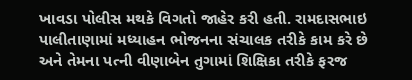ખાવડા પોલીસ મથકે વિગતો જાહેર કરી હતી. રામદાસભાઇ પાલીતાણામાં મધ્યાહન ભોજનના સંચાલક તરીકે કામ કરે છે અને તેમના પત્ની વીણાબેન તુગામાં શિક્ષિકા તરીકે ફરજ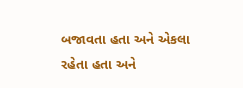બજાવતા હતા અને એકલા રહેતા હતા અને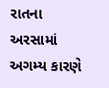રાતના અરસામાં અગમ્ય કારણે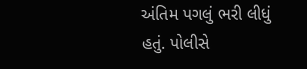અંતિમ પગલું ભરી લીધું હતું. પોલીસે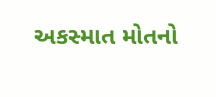અકસ્માત મોતનો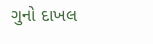ગુનો દાખલ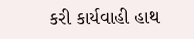કરી કાર્યવાહી હાથ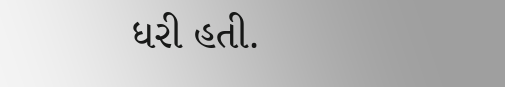ધરી હતી.